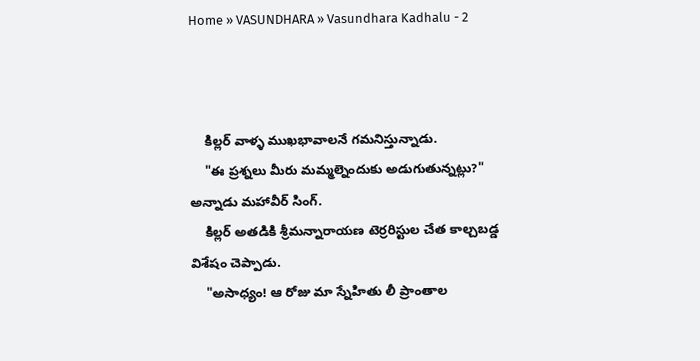Home » VASUNDHARA » Vasundhara Kadhalu - 2



    కిల్లర్ వాళ్ళ ముఖభావాలనే గమనిస్తున్నాడు.
    "ఈ ప్రశ్నలు మీరు మమ్మల్నెందుకు అడుగుతున్నట్లు?" అన్నాడు మహావీర్ సింగ్.
    కిల్లర్ అతడికి శ్రీమన్నారాయణ టెర్రరిస్టుల చేత కాల్చబడ్డ విశేషం చెప్పాడు.
    "అసాధ్యం! ఆ రోజు మా స్నేహితు లీ ప్రాంతాల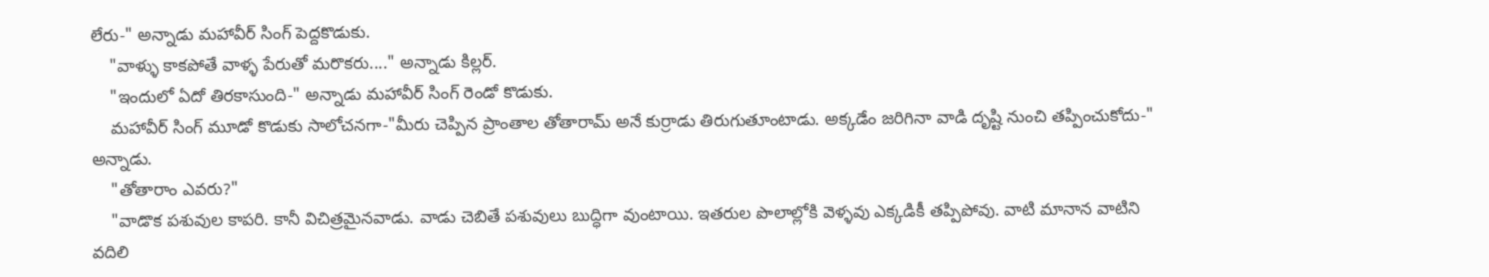లేరు-" అన్నాడు మహావీర్ సింగ్ పెద్దకొడుకు.
    "వాళ్ళు కాకపోతే వాళ్ళ పేరుతో మరొకరు...." అన్నాడు కిల్లర్.
    "ఇందులో ఏదో తిరకాసుంది-" అన్నాడు మహావీర్ సింగ్ రెండో కొడుకు.
    మహావీర్ సింగ్ మూడో కొడుకు సాలోచనగా-"మీరు చెప్పిన ప్రాంతాల తోతారామ్ అనే కుర్రాడు తిరుగుతూంటాడు. అక్కడేం జరిగినా వాడి దృష్టి నుంచి తప్పించుకోదు-" అన్నాడు.
    "తోతారాం ఎవరు?"
    "వాడొక పశువుల కాపరి. కానీ విచిత్రమైనవాడు. వాడు చెబితే పశువులు బుద్ధిగా వుంటాయి. ఇతరుల పొలాల్లోకి వెళ్ళవు ఎక్కడికీ తప్పిపోవు. వాటి మానాన వాటిని వదిలి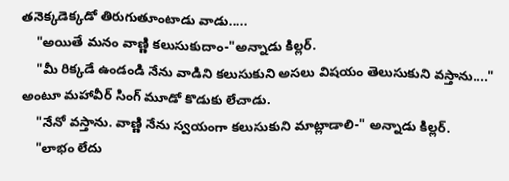తనెక్కడెక్కడో తిరుగుతూంటాడు వాడు.....
    "అయితే మనం వాణ్ణి కలుసుకుదాం-"అన్నాడు కిల్లర్.
    "మీ రిక్కడే ఉండండి నేను వాడిని కలుసుకుని అసలు విషయం తెలుసుకుని వస్తాను...." అంటూ మహావీర్ సింగ్ మూడో కొడుకు లేచాడు.
    "నేనో వస్తాను. వాణ్ణి నేను స్వయంగా కలుసుకుని మాట్లాడాలి-" అన్నాడు కిల్లర్.
    "లాభం లేదు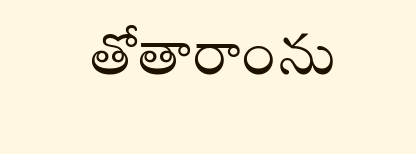తోతారాంను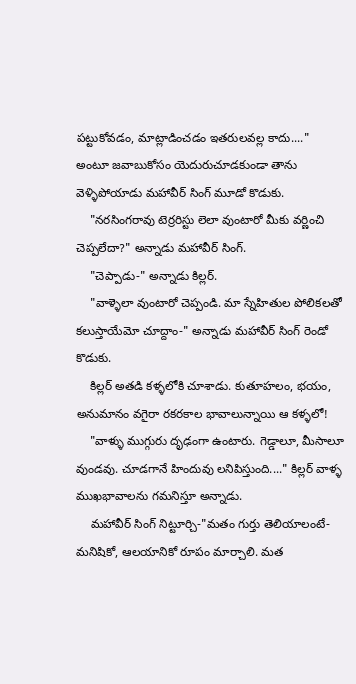పట్టుకోవడం, మాట్లాడించడం ఇతరులవల్ల కాదు...." అంటూ జవాబుకోసం యెదురుచూడకుండా తాను వెళ్ళిపోయాడు మహావీర్ సింగ్ మూడో కొడుకు.
    "నరసింగరావు టెర్రరిస్టు లెలా వుంటారో మీకు వర్ణించి చెప్పలేదా?" అన్నాడు మహావీర్ సింగ్.
    "చెప్పాడు-" అన్నాడు కిల్లర్.
    "వాళ్ళెలా వుంటారో చెప్పండి. మా స్నేహితుల పోలికలతో కలుస్తాయేమో చూద్దాం-" అన్నాడు మహావీర్ సింగ్ రెండో కొడుకు.
    కిల్లర్ అతడి కళ్ళలోకి చూశాడు. కుతూహలం, భయం, అనుమానం వగైరా రకరకాల భావాలున్నాయి ఆ కళ్ళలో!
    "వాళ్ళు ముగ్గురు దృఢంగా ఉంటారు. గెడ్డాలూ, మీసాలూ వుండవు. చూడగానే హిందువు లనిపిస్తుంది...." కిల్లర్ వాళ్ళ ముఖభావాలను గమనిస్తూ అన్నాడు.
    మహావీర్ సింగ్ నిట్టూర్చి-"మతం గుర్తు తెలియాలంటే-మనిషికో, ఆలయానికో రూపం మార్చాలి. మత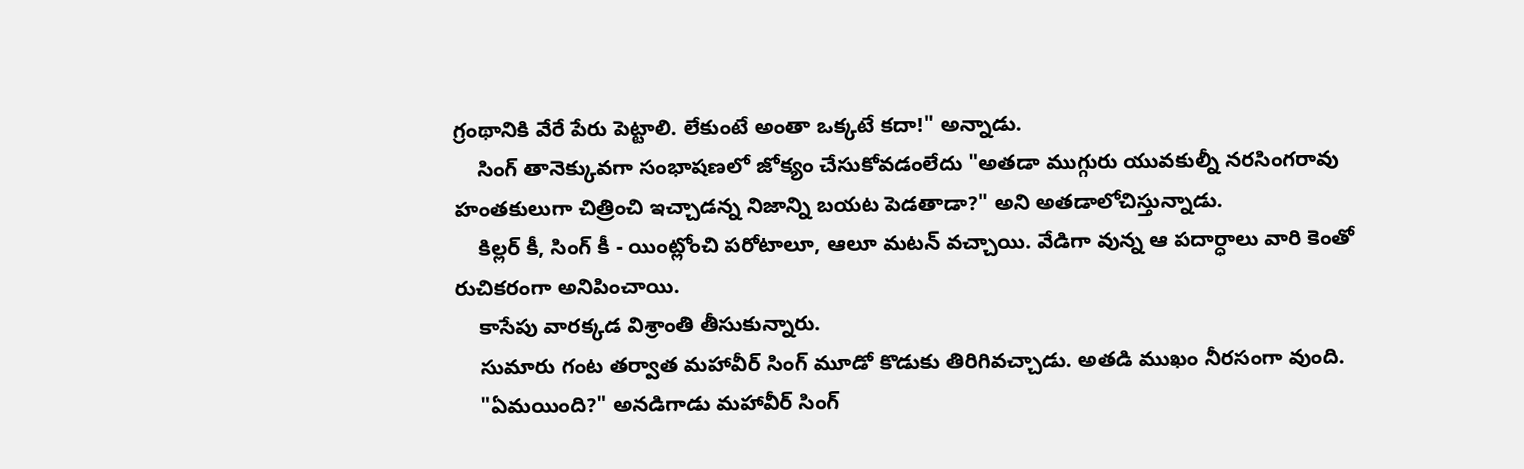గ్రంథానికి వేరే పేరు పెట్టాలి. లేకుంటే అంతా ఒక్కటే కదా!" అన్నాడు.
    సింగ్ తానెక్కువగా సంభాషణలో జోక్యం చేసుకోవడంలేదు "అతడా ముగ్గురు యువకుల్నీ నరసింగరావు హంతకులుగా చిత్రించి ఇచ్చాడన్న నిజాన్ని బయట పెడతాడా?" అని అతడాలోచిస్తున్నాడు.
    కిల్లర్ కీ, సింగ్ కీ - యింట్లోంచి పరోటాలూ, ఆలూ మటన్ వచ్చాయి. వేడిగా వున్న ఆ పదార్ధాలు వారి కెంతో రుచికరంగా అనిపించాయి.
    కాసేపు వారక్కడ విశ్రాంతి తీసుకున్నారు.
    సుమారు గంట తర్వాత మహావీర్ సింగ్ మూడో కొడుకు తిరిగివచ్చాడు. అతడి ముఖం నీరసంగా వుంది.
    "ఏమయింది?" అనడిగాడు మహావీర్ సింగ్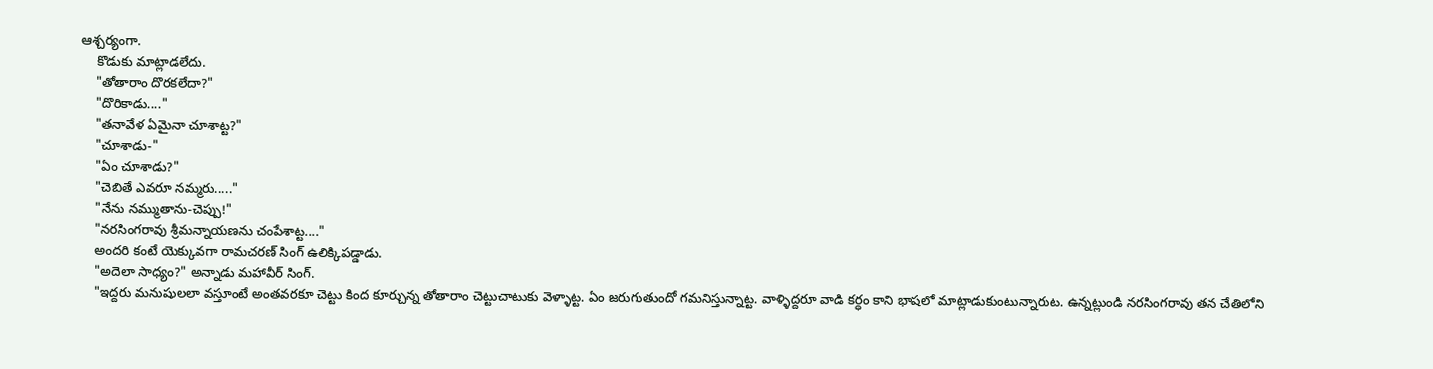ఆశ్చర్యంగా.
    కొడుకు మాట్లాడలేదు.
    "తోతారాం దొరకలేదా?"
    "దొరికాడు...."
    "తనావేళ ఏమైనా చూశాట్ట?"
    "చూశాడు-"
    "ఏం చూశాడు?"
    "చెబితే ఎవరూ నమ్మరు....."
    "నేను నమ్ముతాను-చెప్పు!"
    "నరసింగరావు శ్రీమన్నాయణను చంపేశాట్ట...."
    అందరి కంటే యెక్కువగా రామచరణ్ సింగ్ ఉలిక్కిపడ్డాడు.
    "అదెలా సాధ్యం?" అన్నాడు మహావీర్ సింగ్.
    "ఇద్దరు మనుషులలా వస్తూంటే అంతవరకూ చెట్టు కింద కూర్చున్న తోతారాం చెట్టుచాటుకు వెళ్ళాట్ట. ఏం జరుగుతుందో గమనిస్తున్నాట్ట. వాళ్ళిద్దరూ వాడి కర్ధం కాని భాషలో మాట్లాడుకుంటున్నారుట. ఉన్నట్లుండి నరసింగరావు తన చేతిలోని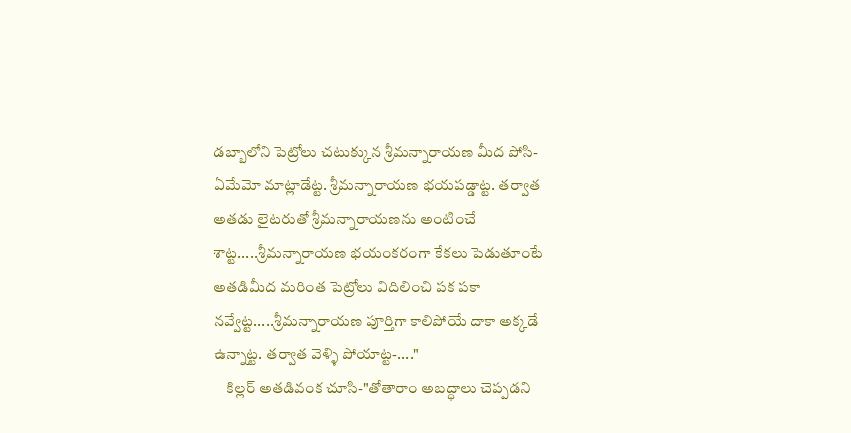డబ్బాలోని పెట్రోలు చటుక్కున శ్రీమన్నారాయణ మీద పోసి-ఏమేమో మాట్లాడేట్ట. శ్రీమన్నారాయణ భయపడ్డాట్ట. తర్వాత అతడు లైటరుతో శ్రీమన్నారాయణను అంటించే శాట్ట.....శ్రీమన్నారాయణ భయంకరంగా కేకలు పెడుతూంటే అతడిమీద మరింత పెట్రోలు విదిలించి పక పకా నవ్వేట్ట.....శ్రీమన్నారాయణ పూర్తిగా కాలిపోయే దాకా అక్కడే ఉన్నాట్ట. తర్వాత వెళ్ళి పోయాట్ట-...."
    కిల్లర్ అతడివంక చూసి-"తోతారాం అబద్ధాలు చెప్పడని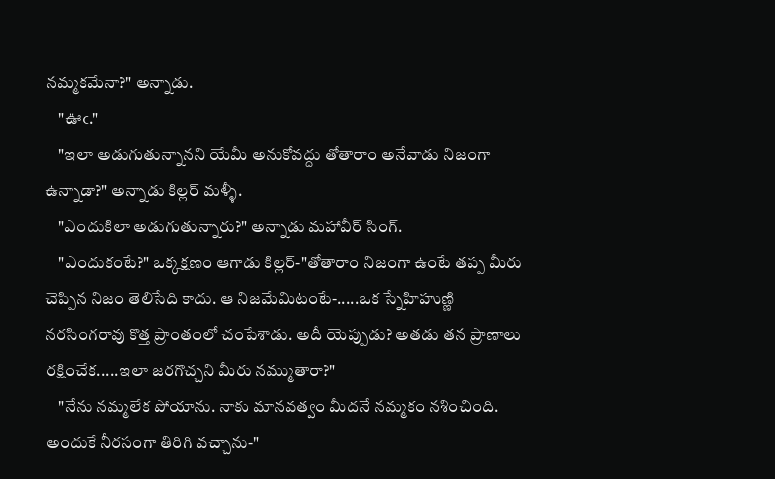నమ్మకమేనా?" అన్నాడు.
    "ఊఁ."
    "ఇలా అడుగుతున్నానని యేమీ అనుకోవద్దు తోతారాం అనేవాడు నిజంగా ఉన్నాడా?" అన్నాడు కిల్లర్ మళ్ళీ.
    "ఎందుకిలా అడుగుతున్నారు?" అన్నాడు మహావీర్ సింగ్.
    "ఎందుకంటే?" ఒక్కక్షణం ఆగాడు కిల్లర్-"తోతారాం నిజంగా ఉంటే తప్ప మీరు చెప్పిన నిజం తెలిసేది కాదు. ఆ నిజమేమిటంటే-.....ఒక స్నేహిహుణ్ణి నరసింగరావు కొత్త ప్రాంతంలో చంపేశాడు. అదీ యెప్పుడు? అతడు తన ప్రాణాలు రక్షించేక.....ఇలా జరగొచ్చని మీరు నమ్ముతారా?"
    "నేను నమ్మలేక పోయాను. నాకు మానవత్వం మీదనే నమ్మకం నశించింది. అందుకే నీరసంగా తిరిగి వచ్చాను-"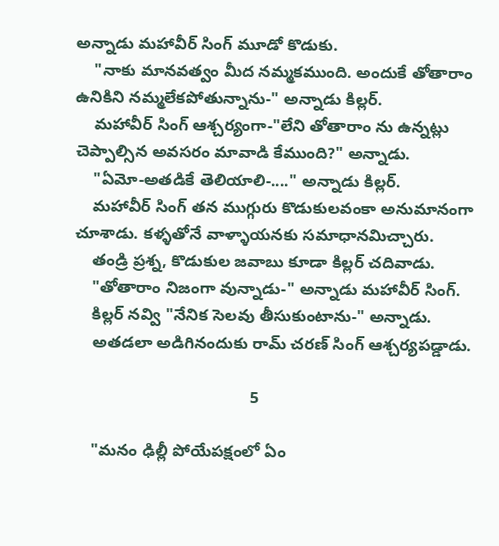అన్నాడు మహావీర్ సింగ్ మూడో కొడుకు.
    "నాకు మానవత్వం మీద నమ్మకముంది. అందుకే తోతారాం ఉనికిని నమ్మలేకపోతున్నాను-" అన్నాడు కిల్లర్.
    మహావీర్ సింగ్ ఆశ్చర్యంగా-"లేని తోతారాం ను ఉన్నట్లు చెప్పాల్సిన అవసరం మావాడి కేముంది?" అన్నాడు.
    "ఏమో-అతడికే తెలియాలి-...." అన్నాడు కిల్లర్.
    మహావీర్ సింగ్ తన ముగ్గురు కొడుకులవంకా అనుమానంగా చూశాడు. కళ్ళతోనే వాళ్ళాయనకు సమాధానమిచ్చారు.
    తండ్రి ప్రశ్న, కొడుకుల జవాబు కూడా కిల్లర్ చదివాడు.
    "తోతారాం నిజంగా వున్నాడు-" అన్నాడు మహావీర్ సింగ్.
    కిల్లర్ నవ్వి "నేనిక సెలవు తీసుకుంటాను-" అన్నాడు.
    అతడలా అడిగినందుకు రామ్ చరణ్ సింగ్ ఆశ్చర్యపడ్డాడు.

                                       5

    "మనం ఢిల్లీ పోయేపక్షంలో ఏం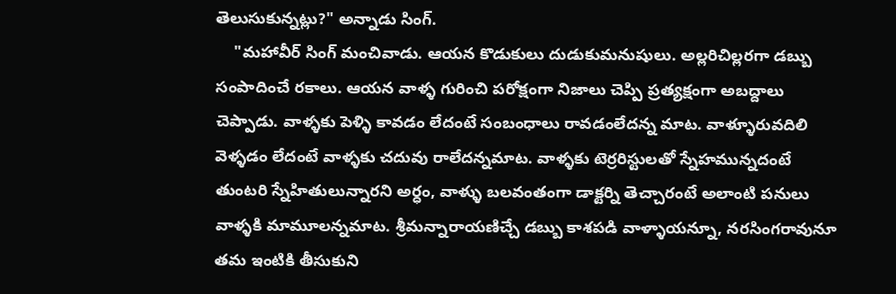తెలుసుకున్నట్లు?" అన్నాడు సింగ్.
    "మహావీర్ సింగ్ మంచివాడు. ఆయన కొడుకులు దుడుకుమనుషులు. అల్లరిచిల్లరగా డబ్బు సంపాదించే రకాలు. ఆయన వాళ్ళ గురించి పరోక్షంగా నిజాలు చెప్పి ప్రత్యక్షంగా అబద్దాలు చెప్పాడు. వాళ్ళకు పెళ్ళి కావడం లేదంటే సంబంధాలు రావడంలేదన్న మాట. వాళ్ళూరువదిలి వెళ్ళడం లేదంటే వాళ్ళకు చదువు రాలేదన్నమాట. వాళ్ళకు టెర్రరిస్టులతో స్నేహమున్నదంటే తుంటరి స్నేహితులున్నారని అర్ధం, వాళ్ళు బలవంతంగా డాక్టర్ని తెచ్చారంటే అలాంటి పనులు వాళ్ళకి మామూలన్నమాట. శ్రీమన్నారాయణిచ్చే డబ్బు కాశపడి వాళ్ళాయన్నూ, నరసింగరావునూ తమ ఇంటికి తీసుకుని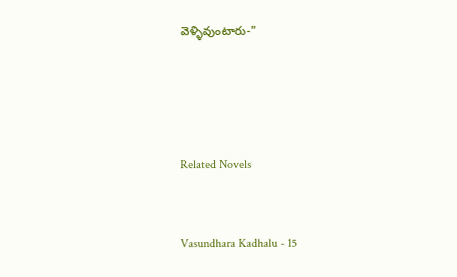వెళ్ళివుంటారు-"




Related Novels


Vasundhara Kadhalu - 15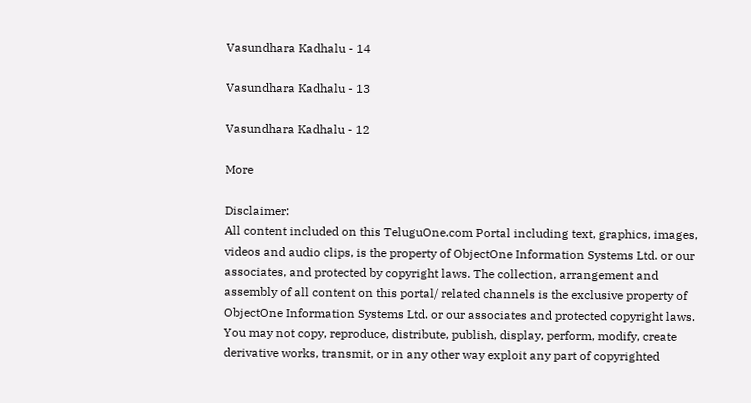Vasundhara Kadhalu - 14

Vasundhara Kadhalu - 13

Vasundhara Kadhalu - 12

More

Disclaimer:
All content included on this TeluguOne.com Portal including text, graphics, images, videos and audio clips, is the property of ObjectOne Information Systems Ltd. or our associates, and protected by copyright laws. The collection, arrangement and assembly of all content on this portal/ related channels is the exclusive property of ObjectOne Information Systems Ltd. or our associates and protected copyright laws.
You may not copy, reproduce, distribute, publish, display, perform, modify, create derivative works, transmit, or in any other way exploit any part of copyrighted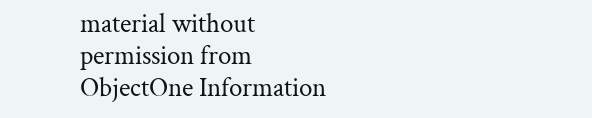material without permission from ObjectOne Information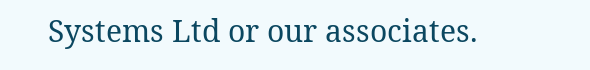Systems Ltd or our associates.